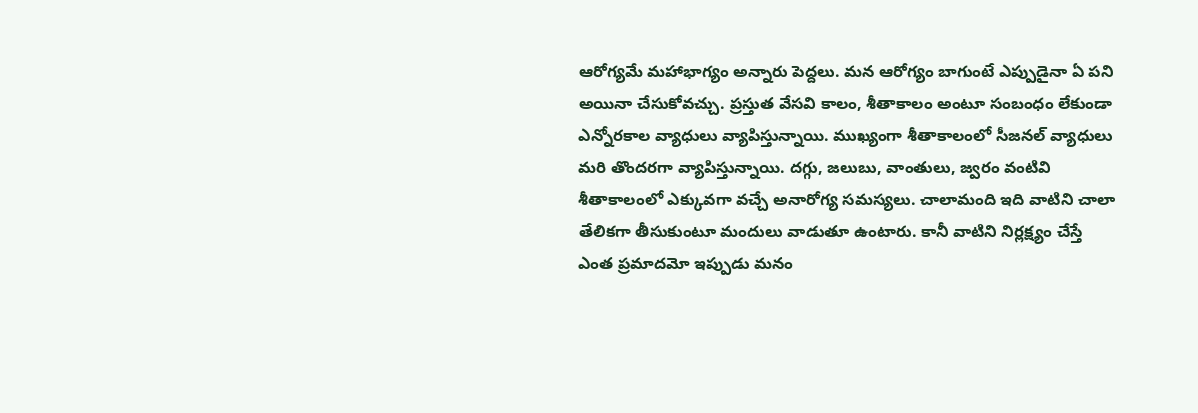ఆరోగ్యమే మహాభాగ్యం అన్నారు పెద్దలు. మన ఆరోగ్యం బాగుంటే ఎప్పుడైనా ఏ పని అయినా చేసుకోవచ్చు. ప్రస్తుత వేసవి కాలం, శీతాకాలం అంటూ సంబంధం లేకుండా ఎన్నోరకాల వ్యాధులు వ్యాపిస్తున్నాయి. ముఖ్యంగా శీతాకాలంలో సీజనల్ వ్యాధులు మరి తొందరగా వ్యాపిస్తున్నాయి. దగ్గు, జలుబు, వాంతులు, జ్వరం వంటివి శీతాకాలంలో ఎక్కువగా వచ్చే అనారోగ్య సమస్యలు. చాలామంది ఇది వాటిని చాలా తేలికగా తీసుకుంటూ మందులు వాడుతూ ఉంటారు. కానీ వాటిని నిర్లక్ష్యం చేస్తే ఎంత ప్రమాదమో ఇప్పుడు మనం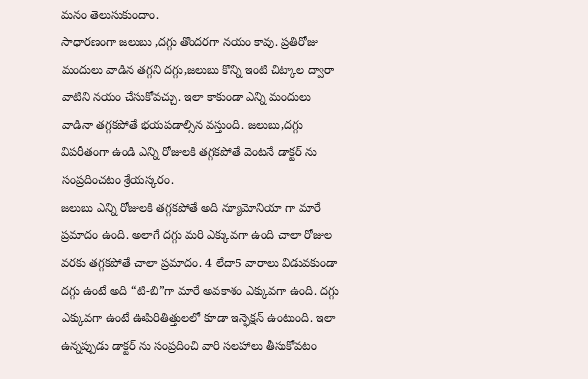మనం తెలుసుకుందాం.
సాధారణంగా జలుబు ,దగ్గు తొందరగా నయం కావు. ప్రతిరోజు మందులు వాడిన తగ్గని దగ్గు,జలుబు కొన్ని ఇంటి చిట్కాల ద్వారా వాటిని నయం చేసుకోవచ్చు. ఇలా కాకుండా ఎన్ని మందులు వాడినా తగ్గకపోతే భయపడాల్సిన వస్తుంది. జలుబు,దగ్గు విపరీతంగా ఉండి ఎన్ని రోజులకి తగ్గకపోతే వెంటనే డాక్టర్ ను సంప్రదించటం శ్రేయస్కరం.
జలుబు ఎన్ని రోజులకి తగ్గకపోతే అది న్యూమోనియా గా మారే ప్రమాదం ఉంది. అలాగే దగ్గు మరి ఎక్కువగా ఉంది చాలా రోజుల వరకు తగ్గకపోతే చాలా ప్రమాదం. 4 లేదా5 వారాలు విడువకుండా దగ్గు ఉంటే అది “టి-బి”గా మారే అవకాశం ఎక్కువగా ఉంది. దగ్గు ఎక్కువగా ఉంటే ఊపిరితిత్తులలో కూడా ఇన్ఫెక్షన్ ఉంటుంది. ఇలా ఉన్నప్పుడు డాక్టర్ ను సంప్రదించి వారి సలహాలు తీసుకోవటం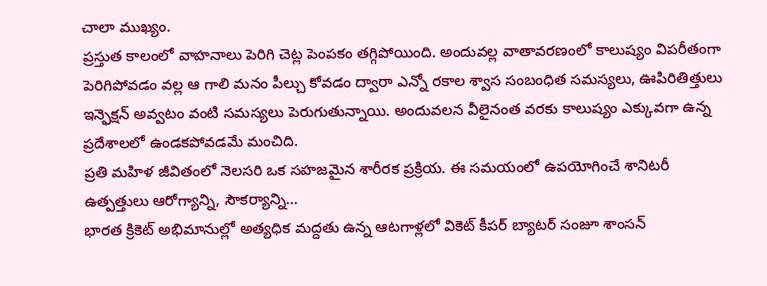చాలా ముఖ్యం.
ప్రస్తుత కాలంలో వాహనాలు పెరిగి చెట్ల పెంపకం తగ్గిపోయింది. అందువల్ల వాతావరణంలో కాలుష్యం విపరీతంగా పెరిగిపోవడం వల్ల ఆ గాలి మనం పీల్చు కోవడం ద్వారా ఎన్నో రకాల శ్వాస సంబంధిత సమస్యలు, ఊపిరితిత్తులు ఇన్ఫెక్షన్ అవ్వటం వంటి సమస్యలు పెరుగుతున్నాయి. అందువలన వీలైనంత వరకు కాలుష్యం ఎక్కువగా ఉన్న ప్రదేశాలలో ఉండకపోవడమే మంచిది.
ప్రతి మహిళ జీవితంలో నెలసరి ఒక సహజమైన శారీరక ప్రక్రియ. ఈ సమయంలో ఉపయోగించే శానిటరీ ఉత్పత్తులు ఆరోగ్యాన్ని, సౌకర్యాన్ని…
భారత క్రికెట్ అభిమానుల్లో అత్యధిక మద్దతు ఉన్న ఆటగాళ్లలో వికెట్ కీపర్ బ్యాటర్ సంజూ శాంసన్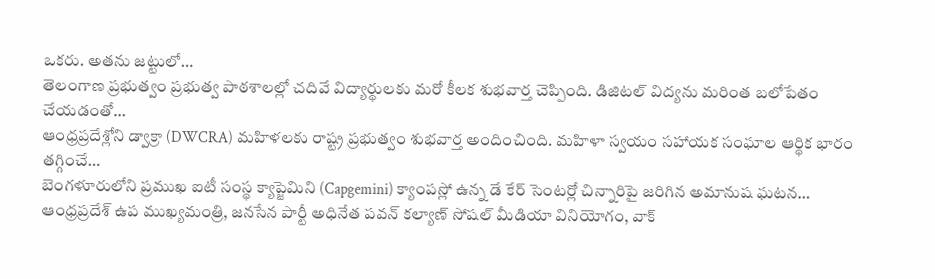ఒకరు. అతను జట్టులో…
తెలంగాణ ప్రభుత్వం ప్రభుత్వ పాఠశాలల్లో చదివే విద్యార్థులకు మరో కీలక శుభవార్త చెప్పింది. డిజిటల్ విద్యను మరింత బలోపేతం చేయడంతో…
ఆంధ్రప్రదేశ్లోని డ్వాక్రా (DWCRA) మహిళలకు రాష్ట్ర ప్రభుత్వం శుభవార్త అందించింది. మహిళా స్వయం సహాయక సంఘాల ఆర్థిక భారం తగ్గించే…
బెంగళూరులోని ప్రముఖ ఐటీ సంస్థ క్యాప్జెమిని (Capgemini) క్యాంపస్లో ఉన్న డే కేర్ సెంటర్లో చిన్నారిపై జరిగిన అమానుష ఘటన…
ఆంధ్రప్రదేశ్ ఉప ముఖ్యమంత్రి, జనసేన పార్టీ అధినేత పవన్ కల్యాణ్ సోషల్ మీడియా వినియోగం, వాక్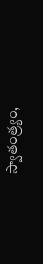స్వాతంత్ర్యం,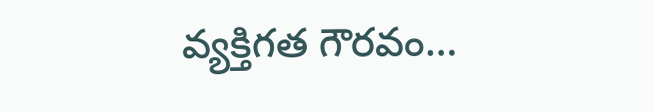వ్యక్తిగత గౌరవం…